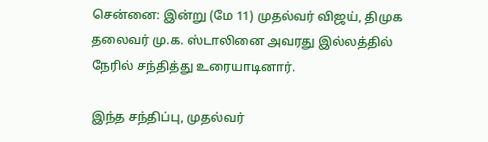சென்னை: இன்று (மே 11) முதல்வர் விஜய், திமுக தலைவர் மு.க. ஸ்டாலினை அவரது இல்லத்தில் நேரில் சந்தித்து உரையாடினார்.

இந்த சந்திப்பு, முதல்வர்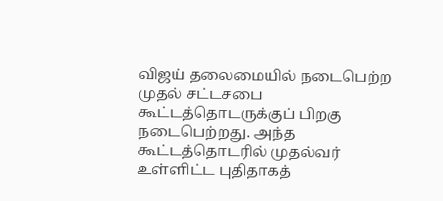விஜய் தலைமையில் நடைபெற்ற முதல் சட்டசபை கூட்டத்தொடருக்குப் பிறகு நடைபெற்றது. அந்த கூட்டத்தொடரில் முதல்வர் உள்ளிட்ட புதிதாகத்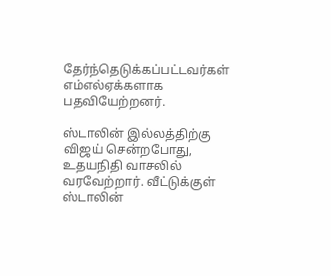தேர்ந்தெடுக்கப்பட்டவர்கள் எம்எல்ஏக்களாக பதவியேற்றனர்.

ஸ்டாலின் இல்லத்திற்கு விஜய் சென்றபோது, உதயநிதி வாசலில் வரவேற்றார். வீட்டுக்குள் ஸ்டாலின்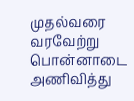முதல்வரை வரவேற்று பொன்னாடை அணிவித்து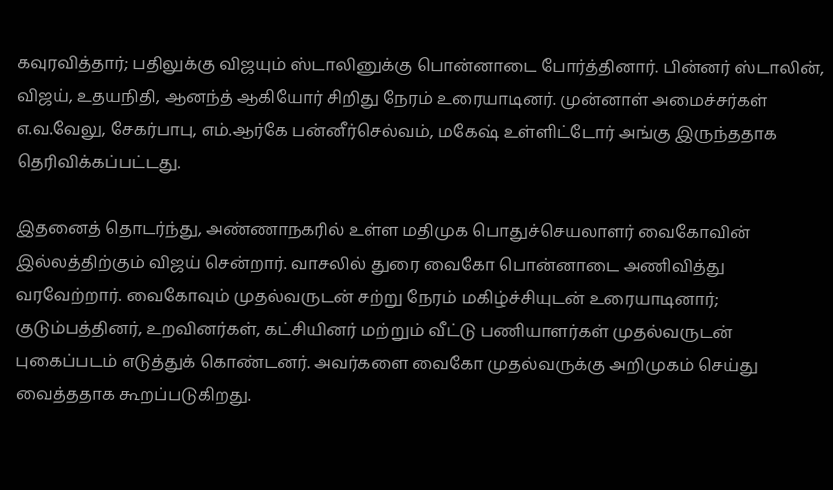கவுரவித்தார்; பதிலுக்கு விஜயும் ஸ்டாலினுக்கு பொன்னாடை போர்த்தினார். பின்னர் ஸ்டாலின், விஜய், உதயநிதி, ஆனந்த் ஆகியோர் சிறிது நேரம் உரையாடினர். முன்னாள் அமைச்சர்கள் எ.வ.வேலு, சேகர்பாபு, எம்.ஆர்கே பன்னீர்செல்வம், மகேஷ் உள்ளிட்டோர் அங்கு இருந்ததாக தெரிவிக்கப்பட்டது.

இதனைத் தொடர்ந்து, அண்ணாநகரில் உள்ள மதிமுக பொதுச்செயலாளர் வைகோவின் இல்லத்திற்கும் விஜய் சென்றார். வாசலில் துரை வைகோ பொன்னாடை அணிவித்து வரவேற்றார். வைகோவும் முதல்வருடன் சற்று நேரம் மகிழ்ச்சியுடன் உரையாடினார்; குடும்பத்தினர், உறவினர்கள், கட்சியினர் மற்றும் வீட்டு பணியாளர்கள் முதல்வருடன் புகைப்படம் எடுத்துக் கொண்டனர். அவர்களை வைகோ முதல்வருக்கு அறிமுகம் செய்து வைத்ததாக கூறப்படுகிறது.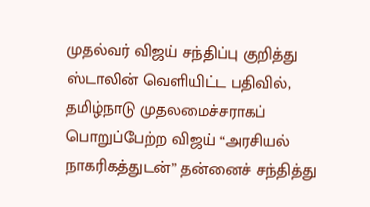முதல்வர் விஜய் சந்திப்பு குறித்து ஸ்டாலின் வெளியிட்ட பதிவில், தமிழ்நாடு முதலமைச்சராகப் பொறுப்பேற்ற விஜய் “அரசியல் நாகரிகத்துடன்” தன்னைச் சந்தித்து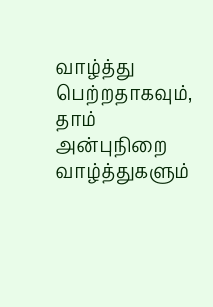வாழ்த்து பெற்றதாகவும், தாம் அன்புநிறை வாழ்த்துகளும்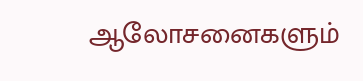ஆலோசனைகளும்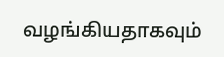வழங்கியதாகவும்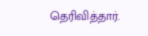தெரிவித்தார்.